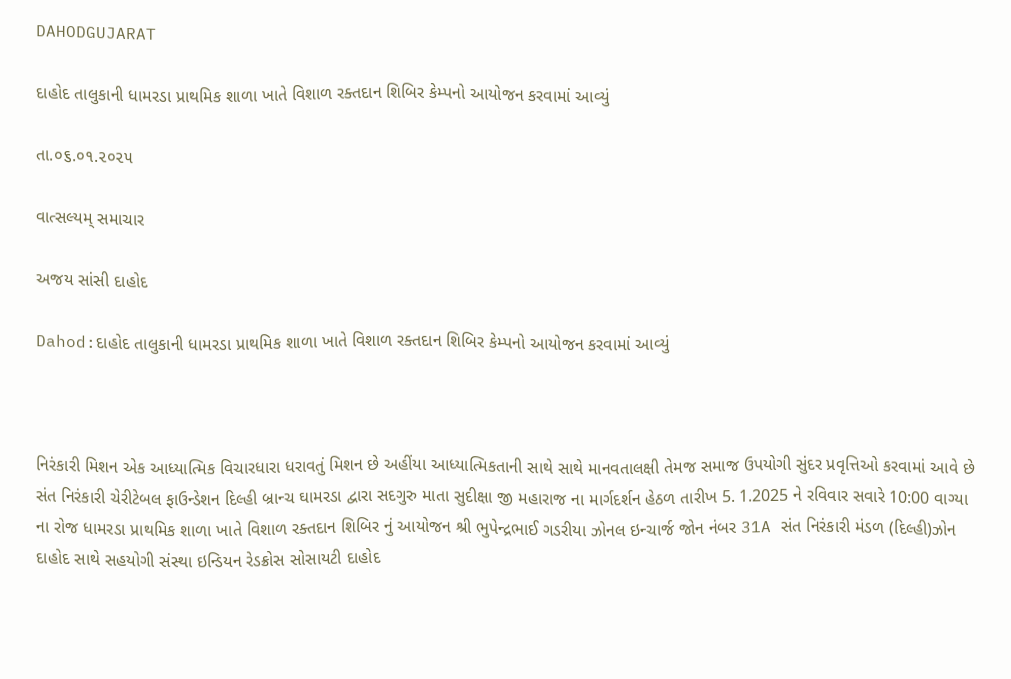DAHODGUJARAT

દાહોદ તાલુકાની ધામરડા પ્રાથમિક શાળા ખાતે વિશાળ રક્તદાન શિબિર કેમ્પનો આયોજન કરવામાં આવ્યું

તા.૦૬.૦૧.૨૦૨૫

વાત્સલ્યમ્ સમાચાર

અજય સાંસી દાહોદ

Dahod:દાહોદ તાલુકાની ધામરડા પ્રાથમિક શાળા ખાતે વિશાળ રક્તદાન શિબિર કેમ્પનો આયોજન કરવામાં આવ્યું



નિરંકારી મિશન એક આધ્યાત્મિક વિચારધારા ધરાવતું મિશન છે અહીંયા આધ્યાત્મિકતાની સાથે સાથે માનવતાલક્ષી તેમજ સમાજ ઉપયોગી સુંદર પ્રવૃત્તિઓ કરવામાં આવે છે સંત નિરંકારી ચેરીટેબલ ફાઉન્ડેશન દિલ્હી બ્રાન્ચ ઘામરડા દ્વારા સદગુરુ માતા સુદીક્ષા જી મહારાજ ના માર્ગદર્શન હેઠળ તારીખ 5. 1.2025 ને રવિવાર સવારે 10:00 વાગ્યા ના રોજ ધામરડા પ્રાથમિક શાળા ખાતે વિશાળ રક્તદાન શિબિર નું આયોજન શ્રી ભુપેન્દ્રભાઈ ગડરીયા ઝોનલ ઇન્ચાર્જ જોન નંબર 31A સંત નિરંકારી મંડળ (દિલ્હી)ઝોન દાહોદ સાથે સહયોગી સંસ્થા ઇન્ડિયન રેડક્રોસ સોસાયટી દાહોદ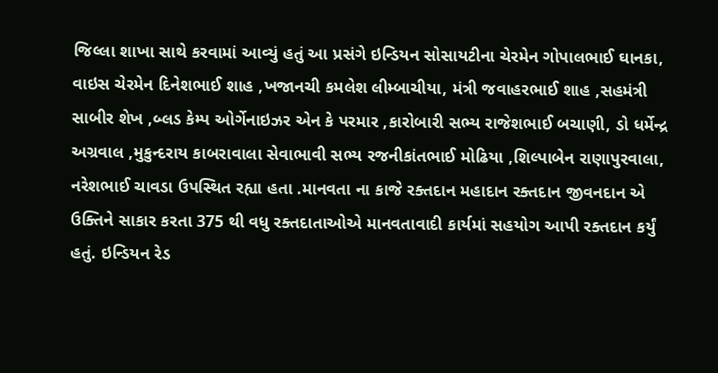જિલ્લા શાખા સાથે કરવામાં આવ્યું હતું આ પ્રસંગે ઇન્ડિયન સોસાયટીના ચેરમેન ગોપાલભાઈ ઘાનકા, વાઇસ ચેરમેન દિનેશભાઈ શાહ ,ખજાનચી કમલેશ લીમ્બાચીયા, મંત્રી જવાહરભાઈ શાહ ,સહમંત્રી સાબીર શેખ ,બ્લડ કેમ્પ ઓર્ગેનાઇઝર એન કે પરમાર ,કારોબારી સભ્ય રાજેશભાઈ બચાણી, ડો ધર્મેન્દ્ર અગ્રવાલ ,મુકુન્દરાય કાબરાવાલા સેવાભાવી સભ્ય રજનીકાંતભાઈ મોઢિયા ,શિલ્પાબેન રાણાપુરવાલા, નરેશભાઈ ચાવડા ઉપસ્થિત રહ્યા હતા .માનવતા ના કાજે રક્તદાન મહાદાન રક્તદાન જીવનદાન એ ઉક્તિને સાકાર કરતા 375 થી વધુ રક્તદાતાઓએ માનવતાવાદી કાર્યમાં સહયોગ આપી રક્તદાન કર્યું હતું. ઇન્ડિયન રેડ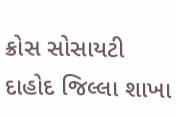ક્રોસ સોસાયટી દાહોદ જિલ્લા શાખા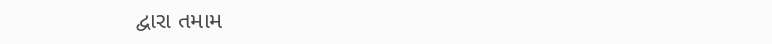દ્વારા તમામ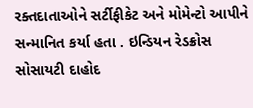રક્તદાતાઓને સર્ટીફીકેટ અને મોમેન્ટો આપીને સન્માનિત કર્યા હતા . ઇન્ડિયન રેડક્રોસ સોસાયટી દાહોદ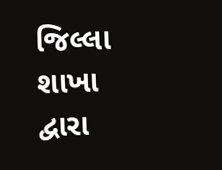જિલ્લા શાખા દ્વારા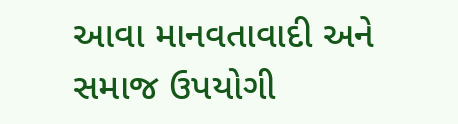આવા માનવતાવાદી અને સમાજ ઉપયોગી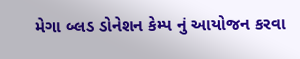મેગા બ્લડ ડોનેશન કેમ્પ નું આયોજન કરવા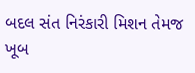બદલ સંત નિરંકારી મિશન તેમજ ખૂબ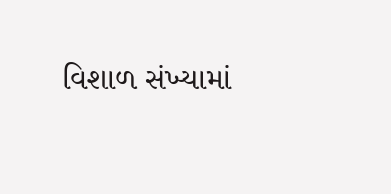વિશાળ સંખ્યામાં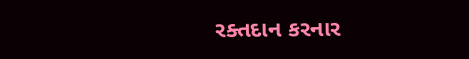રક્તદાન કરનાર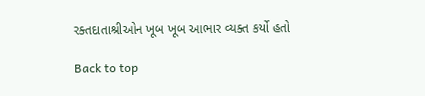રક્તદાતાશ્રીઓન ખૂબ ખૂબ આભાર વ્યક્ત કર્યો હતો

Back to top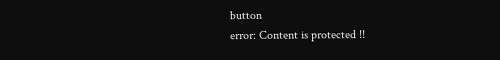button
error: Content is protected !!